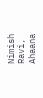Nimish Ravi, Ahaana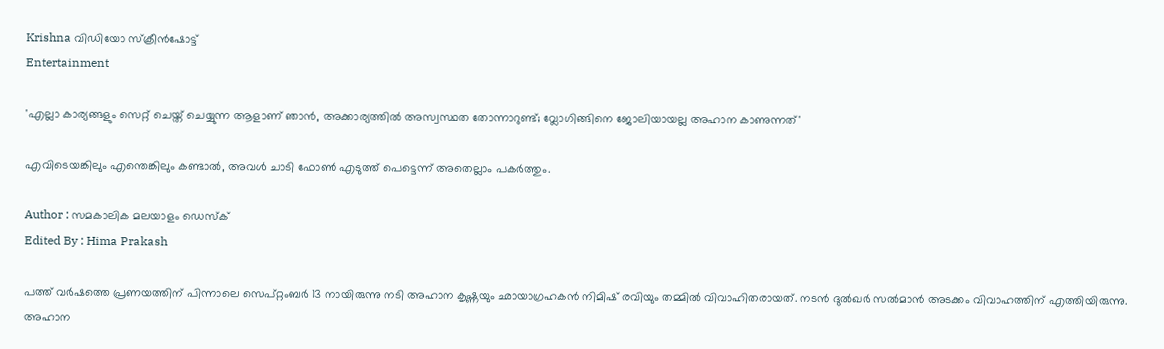Krishna വിഡിയോ സ്ക്രീൻഷോട്ട്
Entertainment

'എല്ലാ കാര്യങ്ങളും സെറ്റ് ചെയ്ത് ചെയ്യുന്ന ആളാണ് ഞാൻ, അക്കാര്യത്തിൽ അസ്വസ്ഥത തോന്നാറുണ്ട്; വ്ലോഗിങ്ങിനെ ജോലിയായല്ല അഹാന കാണുന്നത്'

എവിടെയങ്കിലും എന്തെങ്കിലും കണ്ടാൽ, അവൾ ചാടി ഫോൺ എടുത്ത് പെട്ടെന്ന് അതെല്ലാം പകർത്തും.

Author : സമകാലിക മലയാളം ഡെസ്ക്
Edited By : Hima Prakash

പത്ത് വർഷത്തെ പ്രണയത്തിന് പിന്നാലെ സെപ്റ്റംബർ 13 നായിരുന്നു നടി അഹാന കൃഷ്ണയും ഛായാഗ്രഹകൻ നിമിഷ് രവിയും തമ്മിൽ വിവാഹിതരായത്. നടൻ ദുൽഖർ സൽമാൻ അടക്കം വിവാഹത്തിന് എത്തിയിരുന്നു. അഹാന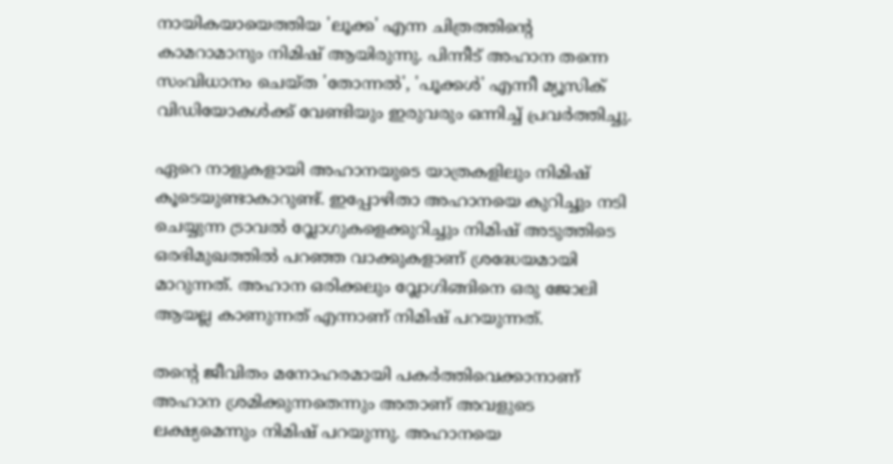നായികയായെത്തിയ 'ലൂക്ക' എന്ന ചിത്രത്തിന്റെ കാമറാമാനും നിമിഷ് ആയിരുന്നു. പിന്നീട് അഹാന തന്നെ സംവിധാനം ചെയ്ത 'തോന്നൽ', 'പൂക്കൾ' എന്നീ മ്യൂസിക് വിഡിയോകൾക്ക് വേണ്ടിയും ഇരുവരും ഒന്നിച്ച് പ്രവർത്തിച്ചു.

ഏറെ നാളുകളായി അഹാനയുടെ യാത്രകളിലും നിമിഷ് കൂടെയുണ്ടാകാറുണ്ട്. ഇപ്പോഴിതാ അഹാനയെ കുറിച്ചും നടി ചെയ്യുന്ന ട്രാവൽ വ്ലോഗുകളെക്കുറിച്ചും നിമിഷ് അടുത്തിടെ ഒരഭിമുഖത്തിൽ പറഞ്ഞ വാക്കുകളാണ് ശ്രദ്ധേയമായി മാറുന്നത്. അഹാന ഒരിക്കലും വ്ലോഗിങ്ങിനെ ഒരു ജോലി ആയല്ല കാണുന്നത് എന്നാണ് നിമിഷ് പറയുന്നത്.

തന്റെ ജീവിതം മനോഹരമായി പകർത്തിവെക്കാനാണ് അഹാന ശ്രമിക്കുന്നതെന്നും അതാണ് അവളുടെ ലക്ഷ്യമെന്നും നിമിഷ് പറയുന്നു. അഹാനയെ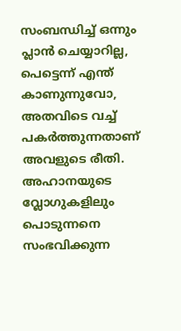സംബന്ധിച്ച് ഒന്നും പ്ലാൻ ചെയ്യാറില്ല, പെട്ടെന്ന് എന്ത് കാണുന്നുവോ, അതവിടെ വച്ച് പകർത്തുന്നതാണ് അവളുടെ രീതി. അഹാനയുടെ വ്ലോഗുകളിലും പൊടുന്നനെ സംഭവിക്കുന്ന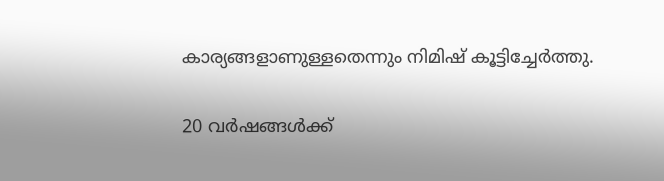കാര്യങ്ങളാണുള്ളതെന്നും നിമിഷ് കൂട്ടിച്ചേർത്തു.

20 വർഷങ്ങൾക്ക്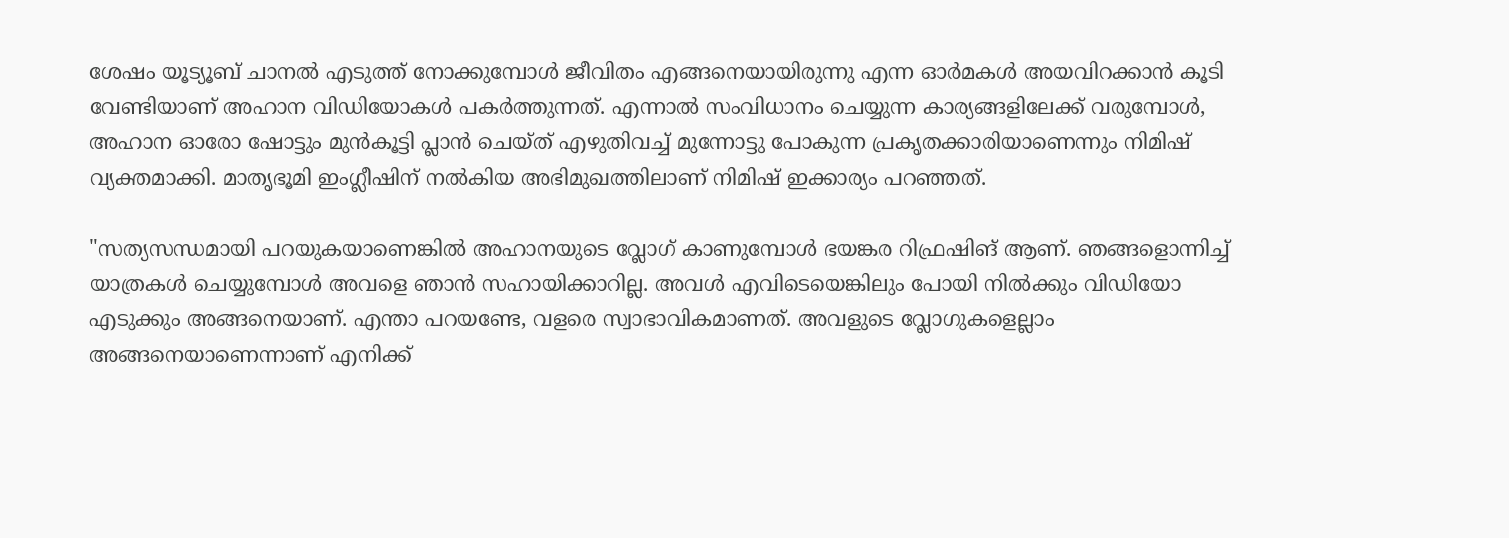ശേഷം യൂട്യൂബ് ചാനൽ എടുത്ത് നോക്കുമ്പോൾ ജീവിതം എങ്ങനെയായിരുന്നു എന്ന ഓർമകൾ അയവിറക്കാൻ കൂടി വേണ്ടിയാണ് അഹാന വിഡിയോകൾ പകർത്തുന്നത്. എന്നാൽ സംവിധാനം ചെയ്യുന്ന കാര്യങ്ങളിലേക്ക് വരുമ്പോൾ, അഹാന ഓരോ ഷോട്ടും മുൻകൂട്ടി പ്ലാൻ ചെയ്ത് എഴുതിവച്ച് മുന്നോട്ടു പോകുന്ന പ്രകൃതക്കാരിയാണെന്നും നിമിഷ് വ്യക്തമാക്കി. മാതൃഭൂമി ഇംഗ്ലീഷിന് നൽകിയ അഭിമുഖത്തിലാണ് നിമിഷ് ഇക്കാര്യം പറഞ്ഞത്.

"സത്യസന്ധമായി പറയുകയാണെങ്കിൽ അഹാനയുടെ വ്ലോഗ് കാണുമ്പോൾ ഭയങ്കര റിഫ്രഷിങ് ആണ്. ഞങ്ങളൊന്നിച്ച് യാത്രകൾ ചെയ്യുമ്പോൾ അവളെ ഞാൻ സഹായിക്കാറില്ല. അവൾ എവിടെയെങ്കിലും പോയി നിൽക്കും വിഡിയോ എടുക്കും അങ്ങനെയാണ്. എന്താ പറയണ്ടേ, വളരെ സ്വാഭാവികമാണത്. അവളുടെ വ്ലോഗുകളെല്ലാം അങ്ങനെയാണെന്നാണ് എനിക്ക്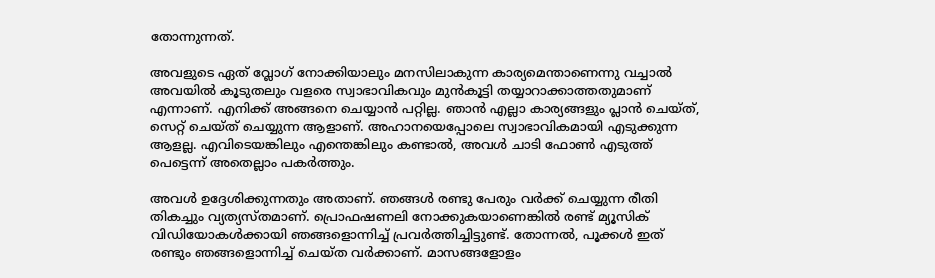തോന്നുന്നത്.

അവളുടെ ഏത് വ്ലോഗ് നോക്കിയാലും മനസിലാകുന്ന കാര്യമെന്താണെന്നു വച്ചാൽ അവയിൽ കൂടുതലും വളരെ സ്വാഭാവികവും മുൻകൂട്ടി തയ്യാറാക്കാത്തതുമാണ് എന്നാണ്. എനിക്ക് അങ്ങനെ ചെയ്യാൻ പറ്റില്ല. ഞാൻ എല്ലാ കാര്യങ്ങളും പ്ലാൻ ചെയ്ത്, സെറ്റ് ചെയ്ത് ചെയ്യുന്ന ആളാണ്. അഹാനയെപ്പോലെ സ്വാഭാവികമായി എടുക്കുന്ന ആളല്ല. എവിടെയങ്കിലും എന്തെങ്കിലും കണ്ടാൽ, അവൾ ചാടി ഫോൺ എടുത്ത് പെട്ടെന്ന് അതെല്ലാം പകർത്തും.

അവൾ ഉദ്ദേശിക്കുന്നതും അതാണ്. ഞങ്ങൾ രണ്ടു പേരും വർക്ക് ചെയ്യുന്ന രീതി തികച്ചും വ്യത്യസ്തമാണ്. പ്രൊഫഷണലി നോക്കുകയാണെങ്കിൽ രണ്ട് മ്യൂസിക് വിഡിയോകൾക്കായി ഞങ്ങളൊന്നിച്ച് പ്രവർത്തിച്ചിട്ടുണ്ട്. തോന്നൽ, പൂക്കൾ ഇത് രണ്ടും ഞങ്ങളൊന്നിച്ച് ചെയ്ത വർക്കാണ്. മാസങ്ങളോളം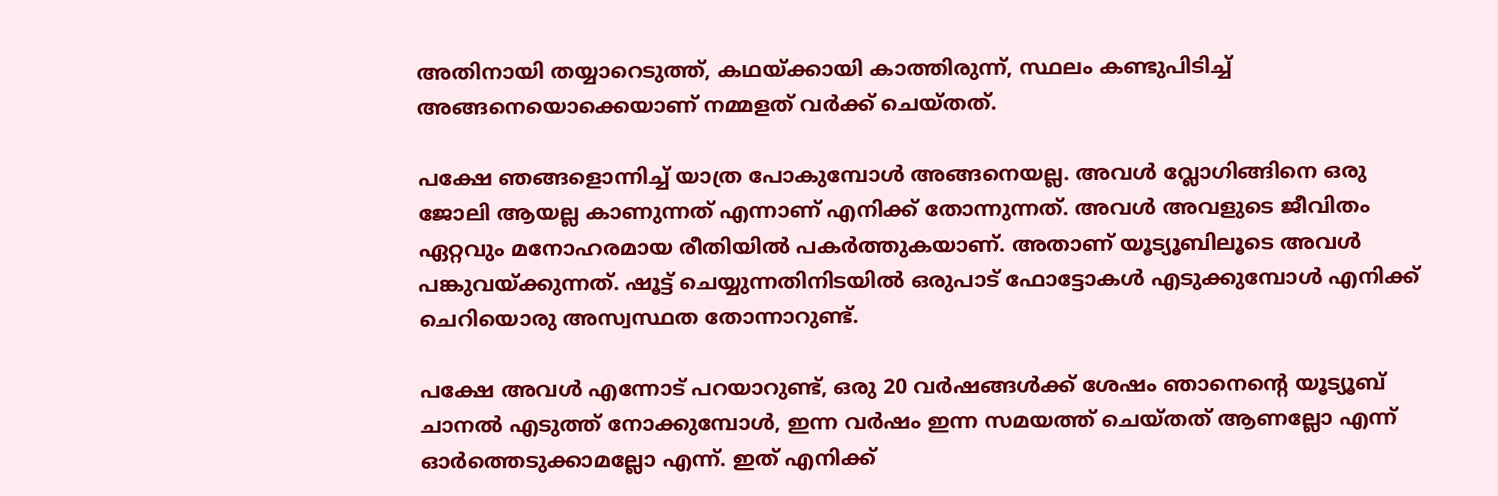അതിനായി തയ്യാറെടുത്ത്, കഥയ്ക്കായി കാത്തിരുന്ന്, സ്ഥലം കണ്ടുപിടിച്ച് അങ്ങനെയൊക്കെയാണ് നമ്മളത് വർക്ക് ചെയ്തത്.

പക്ഷേ ഞങ്ങളൊന്നിച്ച് യാത്ര പോകുമ്പോൾ അങ്ങനെയല്ല. അവൾ വ്ലോഗിങ്ങിനെ ഒരു ജോലി ആയല്ല കാണുന്നത് എന്നാണ് എനിക്ക് തോന്നുന്നത്. അവൾ അവളുടെ ജീവിതം ഏറ്റവും മനോഹരമായ രീതിയിൽ പകർത്തുകയാണ്. അതാണ് യൂട്യൂബിലൂടെ അവൾ പങ്കുവയ്ക്കുന്നത്. ഷൂട്ട് ചെയ്യുന്നതിനിടയിൽ ഒരുപാട് ഫോട്ടോകൾ എടുക്കുമ്പോൾ എനിക്ക് ചെറിയൊരു അസ്വസ്ഥത തോന്നാറുണ്ട്.

പക്ഷേ അവൾ എന്നോട് പറയാറുണ്ട്, ഒരു 20 വർഷങ്ങൾക്ക് ശേഷം ഞാനെന്റെ യൂട്യൂബ് ചാനൽ എടുത്ത് നോക്കുമ്പോൾ, ഇന്ന വർഷം ഇന്ന സമയത്ത് ചെയ്തത് ആണല്ലോ എന്ന് ഓർത്തെടുക്കാമല്ലോ എന്ന്. ഇത് എനിക്ക്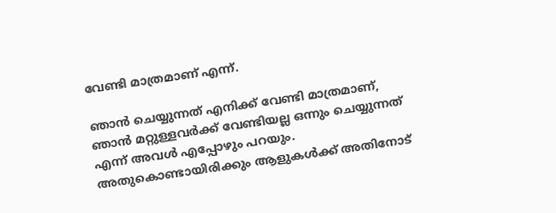വേണ്ടി മാത്രമാണ് എന്ന്.

ഞാൻ ചെയ്യുന്നത് എനിക്ക് വേണ്ടി മാത്രമാണ്, ഞാൻ മറ്റുള്ളവർക്ക് വേണ്ടിയല്ല ഒന്നും ചെയ്യുന്നത് എന്ന് അവൾ എപ്പോഴും പറയും. അതുകൊണ്ടായിരിക്കും ആളുകൾക്ക് അതിനോട്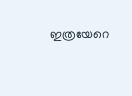ഇത്രയേറെ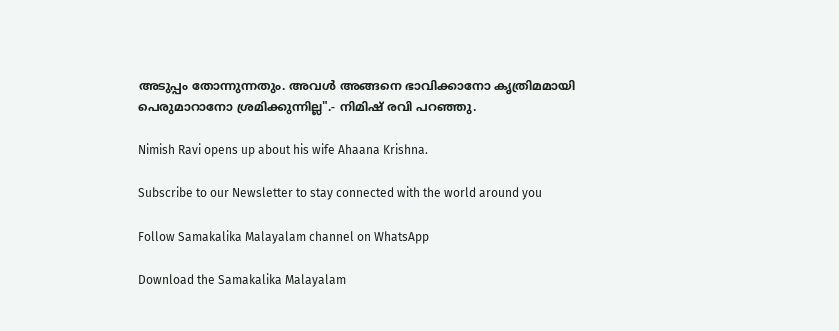അടുപ്പം തോന്നുന്നതും. അവൾ അങ്ങനെ ഭാവിക്കാനോ കൃത്രിമമായി പെരുമാറാനോ ശ്രമിക്കുന്നില്ല".- നിമിഷ് രവി പറഞ്ഞു.

Nimish Ravi opens up about his wife Ahaana Krishna.

Subscribe to our Newsletter to stay connected with the world around you

Follow Samakalika Malayalam channel on WhatsApp

Download the Samakalika Malayalam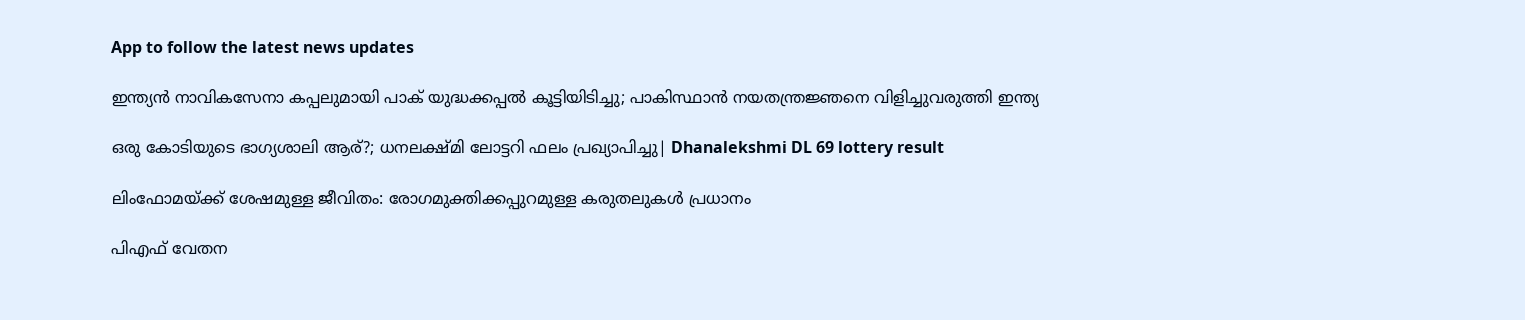App to follow the latest news updates

ഇന്ത്യൻ നാവികസേനാ കപ്പലുമായി പാക് യുദ്ധക്കപ്പൽ കൂട്ടിയിടിച്ചു; പാകിസ്ഥാൻ നയതന്ത്രജ്ഞനെ വിളിച്ചുവരുത്തി ഇന്ത്യ

ഒരു കോടിയുടെ ഭാഗ്യശാലി ആര്?; ധനലക്ഷ്മി ലോട്ടറി ഫലം പ്രഖ്യാപിച്ചു| Dhanalekshmi DL 69 lottery result

ലിംഫോമയ്ക്ക് ശേഷമുള്ള ജീവിതം: രോഗമുക്തിക്കപ്പുറമുള്ള കരുതലുകൾ പ്രധാനം

പിഎഫ് വേതന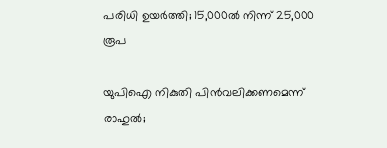പരിധി ഉയര്‍ത്തി; 15,000ല്‍ നിന്ന് 25,000 രൂപ

യുപിഐ നികുതി പിന്‍വലിക്കണമെന്ന് രാഹുല്‍;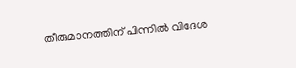തീരുമാനത്തിന് പിന്നില്‍ വിദേശ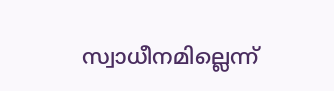സ്വാധീനമില്ലെന്ന്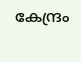കേന്ദ്രം